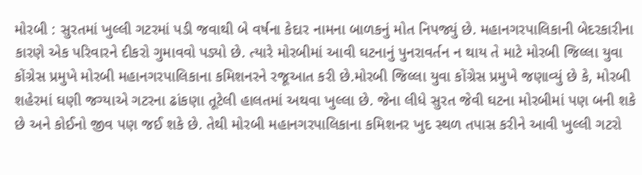મોરબી : સુરતમાં ખુલ્લી ગટરમાં પડી જવાથી બે વર્ષના કેદાર નામના બાળકનું મોત નિપજ્યું છે. મહાનગરપાલિકાની બેદરકારીના કારણે એક પરિવારને દીકરો ગુમાવવો પડ્યો છે. ત્યારે મોરબીમાં આવી ઘટનાનું પુનરાવર્તન ન થાય તે માટે મોરબી જિલ્લા યુવા કોંગ્રેસ પ્રમુખે મોરબી મહાનગરપાલિકાના કમિશનરને રજૂઆત કરી છે.મોરબી જિલ્લા યુવા કોંગ્રેસ પ્રમુખે જણાવ્યું છે કે, મોરબી શહેરમાં ઘણી જગ્યાએ ગટરના ઢાંકણા તૂટેલી હાલતમાં અથવા ખુલ્લા છે. જેના લીધે સુરત જેવી ઘટના મોરબીમાં પણ બની શકે છે અને કોઈનો જીવ પણ જઈ શકે છે. તેથી મોરબી મહાનગરપાલિકાના કમિશનર ખુદ સ્થળ તપાસ કરીને આવી ખુલ્લી ગટરો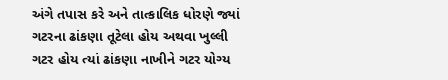અંગે તપાસ કરે અને તાત્કાલિક ધોરણે જ્યાં ગટરના ઢાંકણા તૂટેલા હોય અથવા ખુલ્લી ગટર હોય ત્યાં ઢાંકણા નાખીને ગટર યોગ્ય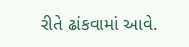રીતે ઢાંકવામાં આવે.